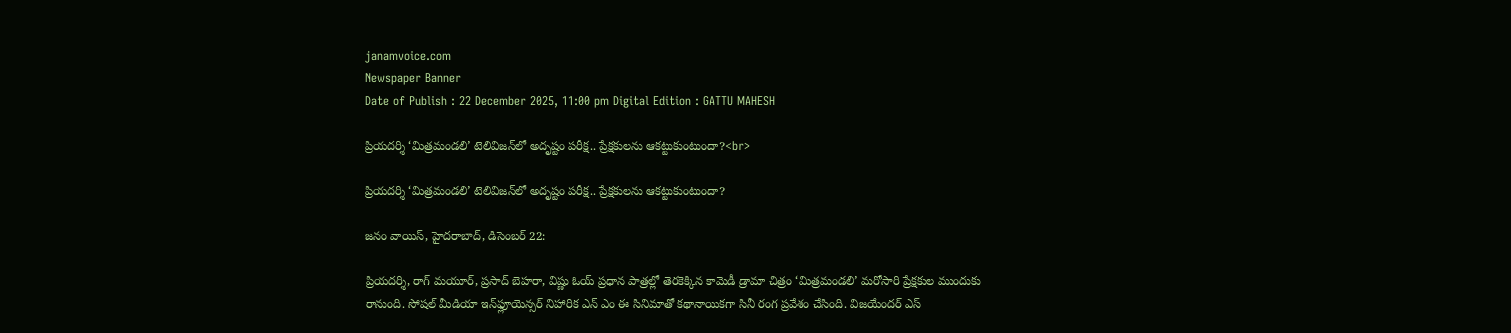janamvoice.com
Newspaper Banner
Date of Publish : 22 December 2025, 11:00 pm Digital Edition : GATTU MAHESH

ప్రియదర్శి ‘మిత్రమండలి’ టెలివిజన్‌లో అదృష్టం పరీక్ష.. ప్రేక్షకులను ఆకట్టుకుంటుందా?<br>

ప్రియదర్శి ‘మిత్రమండలి’ టెలివిజన్‌లో అదృష్టం పరీక్ష.. ప్రేక్షకులను ఆకట్టుకుంటుందా?

జనం వాయిస్, హైదరాబాద్, డిసెంబర్ 22:

ప్రియదర్శి, రాగ్ మయూర్, ప్రసాద్ బెహరా, విష్ణు ఓయ్ ప్రధాన పాత్రల్లో తెరకెక్కిన కామెడీ డ్రామా చిత్రం ‘మిత్రమండలి’ మరోసారి ప్రేక్షకుల ముందుకు రానుంది. సోషల్ మీడియా ఇన్‌ఫ్లూయెన్సర్ నిహారిక ఎన్ ఎం ఈ సినిమాతో కథానాయికగా సినీ రంగ ప్రవేశం చేసింది. విజయేందర్ ఎస్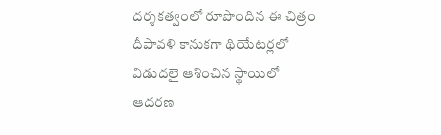దర్శకత్వంలో రూపొందిన ఈ చిత్రం దీపావళి కానుకగా థియేటర్లలో విడుదలై ఆశించిన స్థాయిలో ఆదరణ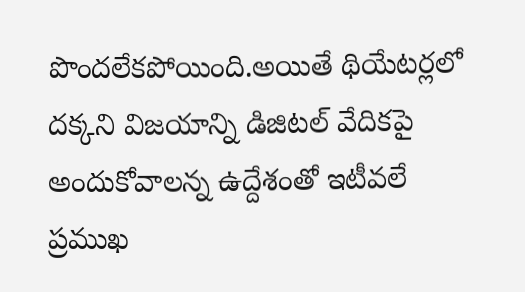పొందలేకపోయింది.అయితే థియేటర్లలో దక్కని విజయాన్ని డిజిటల్ వేదికపై అందుకోవాలన్న ఉద్దేశంతో ఇటీవలే ప్రముఖ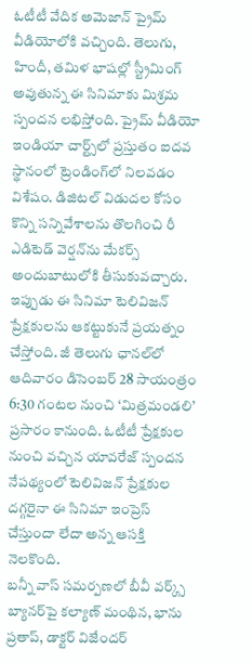ఓటీటీ వేదిక అమెజాన్ ప్రైమ్ వీడియోలోకి వచ్చింది. తెలుగు, హిందీ, తమిళ భాషల్లో స్ట్రీమింగ్ అవుతున్న ఈ సినిమాకు మిశ్రమ స్పందన లభిస్తోంది. ప్రైమ్ వీడియో ఇండియా చార్ట్స్‌లో ప్రస్తుతం ఐదవ స్థానంలో ట్రెండింగ్‌లో నిలవడం విశేషం. డిజిటల్ విడుదల కోసం కొన్ని సన్నివేశాలను తొలగించి రీ ఎడిటెడ్ వెర్షన్‌ను మేకర్స్ అందుబాటులోకి తీసుకువచ్చారు.
ఇప్పుడు ఈ సినిమా టెలివిజన్ ప్రేక్షకులను ఆకట్టుకునే ప్రయత్నం చేస్తోంది. జీ తెలుగు ఛానల్‌లో ఆదివారం డిసెంబర్ 28 సాయంత్రం 6:30 గంటల నుంచి ‘మిత్రమండలి’ ప్రసారం కానుంది. ఓటీటీ ప్రేక్షకుల నుంచి వచ్చిన యావరేజ్ స్పందన నేపథ్యంలో టెలివిజన్ ప్రేక్షకుల దగ్గరైనా ఈ సినిమా ఇంప్రెస్ చేస్తుందా లేదా అన్న ఆసక్తి నెలకొంది.
బన్నీ వాస్ సమర్పణలో బీవీ వర్క్స్ బ్యానర్‌పై కల్యాణ్ మంథిన, భాను ప్రతాప్, డాక్టర్ విజేందర్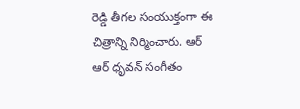రెడ్డి తీగల సంయుక్తంగా ఈ చిత్రాన్ని నిర్మించారు. ఆర్ ఆర్ ధృవన్ సంగీతం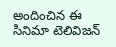అందించిన ఈ సినిమా టెలివిజన్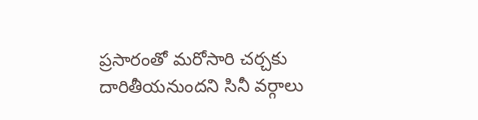ప్రసారంతో మరోసారి చర్చకు దారితీయనుందని సినీ వర్గాలు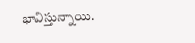భావిస్తున్నాయి.